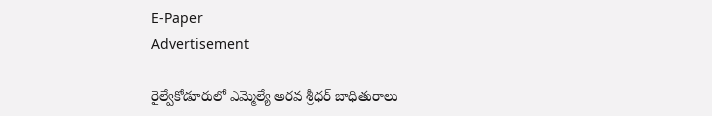E-Paper
Advertisement

రైల్వేకోడూరులో ఎమ్మెల్యే అరవ శ్రీధర్ బాధితురాలు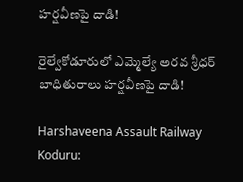హర్షవీణపై దాడి!

రైల్వేకోడూరులో ఎమ్మెల్యే అరవ శ్రీధర్ బాధితురాలు హర్షవీణపై దాడి!

Harshaveena Assault Railway Koduru: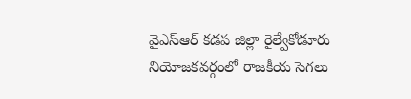వైఎస్ఆర్ కడప జిల్లా రైల్వేకోడూరు నియోజకవర్గంలో రాజకీయ సెగలు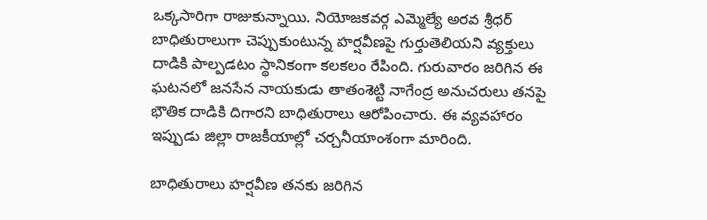ఒక్కసారిగా రాజుకున్నాయి. నియోజకవర్గ ఎమ్మెల్యే అరవ శ్రీధర్ బాధితురాలుగా చెప్పుకుంటున్న హర్షవీణపై గుర్తుతెలియని వ్యక్తులు దాడికి పాల్పడటం స్థానికంగా కలకలం రేపింది. గురువారం జరిగిన ఈ ఘటనలో జనసేన నాయకుడు తాతంశెట్టి నాగేంద్ర అనుచరులు తనపై భౌతిక దాడికి దిగారని బాధితురాలు ఆరోపించారు. ఈ వ్యవహారం ఇప్పుడు జిల్లా రాజకీయాల్లో చర్చనీయాంశంగా మారింది.

బాధితురాలు హర్షవీణ తనకు జరిగిన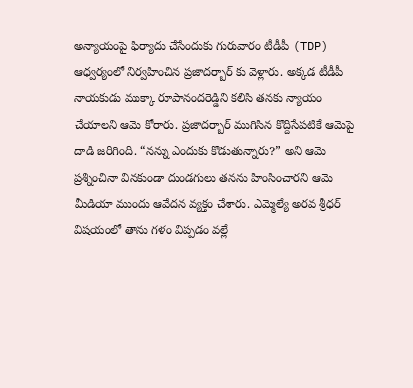అన్యాయంపై ఫిర్యాదు చేసేందుకు గురువారం టీడీపీ (TDP) ఆధ్వర్యంలో నిర్వహించిన ప్రజాదర్బార్ కు వెళ్లారు. అక్కడ టీడీపీ నాయకుడు ముక్కా రూపానందరెడ్డిని కలిసి తనకు న్యాయం చేయాలని ఆమె కోరారు. ప్రజాదర్బార్ ముగిసిన కొద్దిసేపటికే ఆమెపై దాడి జరిగింది. “నన్ను ఎందుకు కొడుతున్నారు?” అని ఆమె ప్రశ్నించినా వినకుండా దుండగులు తనను హింసించారని ఆమె మీడియా ముందు ఆవేదన వ్యక్తం చేశారు. ఎమ్మెల్యే అరవ శ్రీధర్ విషయంలో తాను గళం విప్పడం వల్లే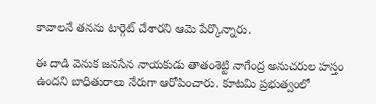కావాలనే తనను టార్గెట్ చేశారని ఆమె పేర్కొన్నారు.

ఈ దాడి వెనుక జనసేన నాయకుడు తాతంశెట్టి నాగేంద్ర అనుచరుల హస్తం ఉందని బాధితురాలు నేరుగా ఆరోపించారు. కూటమి ప్రభుత్వంలో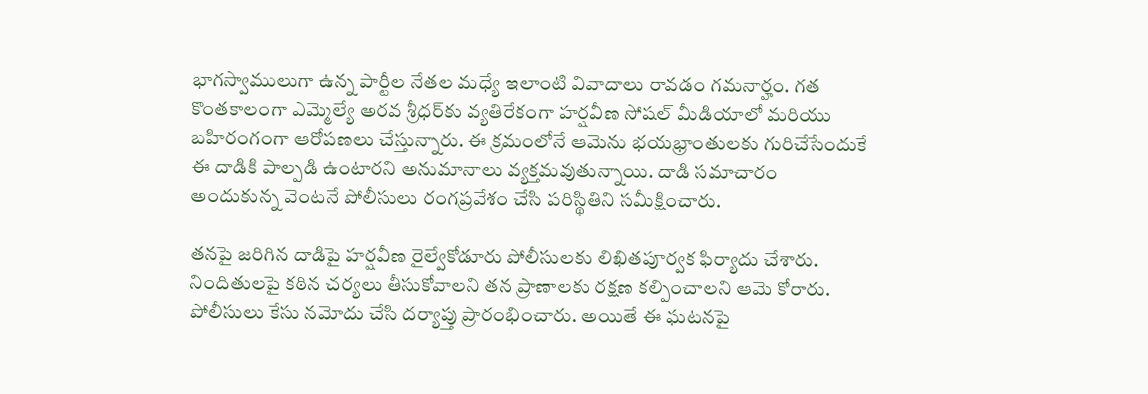భాగస్వాములుగా ఉన్న పార్టీల నేతల మధ్యే ఇలాంటి వివాదాలు రావడం గమనార్హం. గత కొంతకాలంగా ఎమ్మెల్యే అరవ శ్రీధర్‌కు వ్యతిరేకంగా హర్షవీణ సోషల్ మీడియాలో మరియు బహిరంగంగా ఆరోపణలు చేస్తున్నారు. ఈ క్రమంలోనే ఆమెను భయభ్రాంతులకు గురిచేసేందుకే ఈ దాడికి పాల్పడి ఉంటారని అనుమానాలు వ్యక్తమవుతున్నాయి. దాడి సమాచారం అందుకున్న వెంటనే పోలీసులు రంగప్రవేశం చేసి పరిస్థితిని సమీక్షించారు.

తనపై జరిగిన దాడిపై హర్షవీణ రైల్వేకోడూరు పోలీసులకు లిఖితపూర్వక ఫిర్యాదు చేశారు. నిందితులపై కఠిన చర్యలు తీసుకోవాలని తన ప్రాణాలకు రక్షణ కల్పించాలని ఆమె కోరారు. పోలీసులు కేసు నమోదు చేసి దర్యాప్తు ప్రారంభించారు. అయితే ఈ ఘటనపై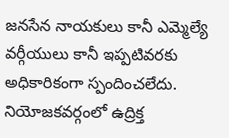జనసేన నాయకులు కానీ ఎమ్మెల్యే వర్గీయులు కానీ ఇప్పటివరకు అధికారికంగా స్పందించలేదు. నియోజకవర్గంలో ఉద్రిక్త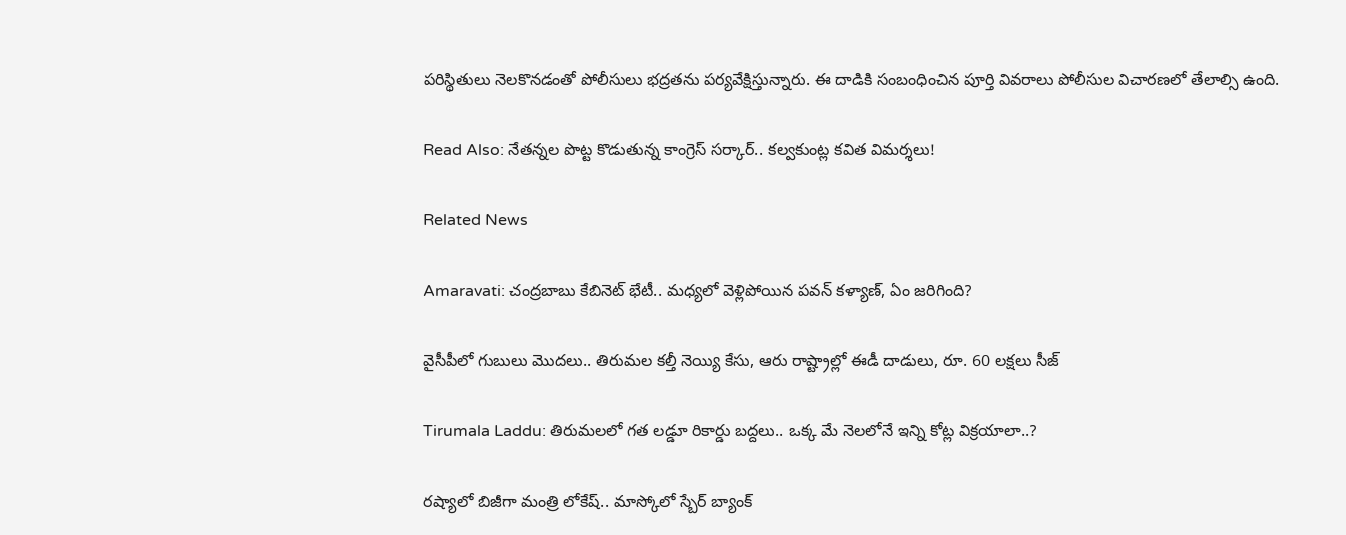పరిస్థితులు నెలకొనడంతో పోలీసులు భద్రతను పర్యవేక్షిస్తున్నారు. ఈ దాడికి సంబంధించిన పూర్తి వివరాలు పోలీసుల విచారణలో తేలాల్సి ఉంది.

Read Also: నేతన్నల పొట్ట కొడుతున్న కాంగ్రెస్ సర్కార్.. కల్వకుంట్ల కవిత విమర్శలు!

Related News

Amaravati: చంద్రబాబు కేబినెట్ భేటీ.. మధ్యలో వెళ్లిపోయిన పవన్ కళ్యాణ్, ఏం జరిగింది?

వైసీపీలో గుబులు మొదలు.. తిరుమల కల్తీ నెయ్యి కేసు, ఆరు రాష్ట్రాల్లో ఈడీ దాడులు, రూ. 60 లక్షలు సీజ్

Tirumala Laddu: తిరుమలలో గత లడ్డూ రికార్డు బద్దలు.. ఒక్క మే నెలలోనే ఇన్ని కోట్ల విక్రయాలా..?

రష్యాలో బిజీగా మంత్రి లోకేష్.. మాస్కోలో స్బేర్‌ బ్యాంక్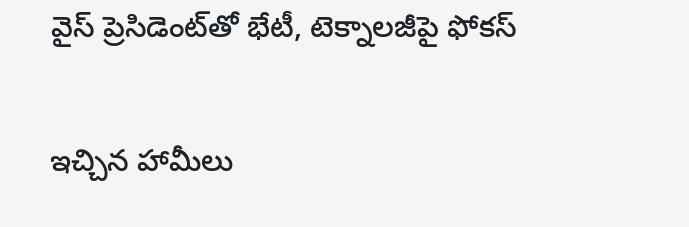వైస్ ప్రెసిడెంట్‌తో భేటీ, టెక్నాలజీపై ఫోకస్

ఇచ్చిన హామీలు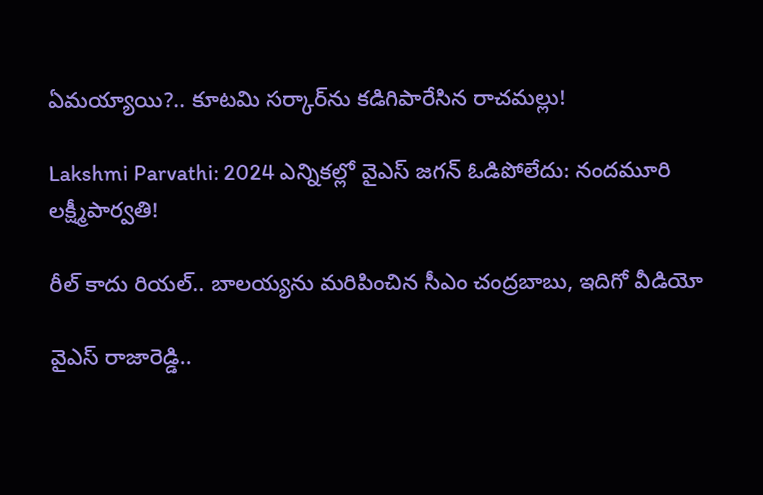ఏమయ్యాయి?.. కూటమి సర్కార్‌ను కడిగిపారేసిన రాచమల్లు!

Lakshmi Parvathi: 2024 ఎన్నికల్లో వైఎస్ జగన్ ఓడిపోలేదు: నందమూరి లక్ష్మీపార్వతి!

రీల్ కాదు రియల్.. బాలయ్యను మరిపించిన సీఎం చంద్రబాబు, ఇదిగో వీడియో

వైఎస్ రాజారెడ్డి..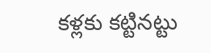కళ్లకు కట్టినట్టు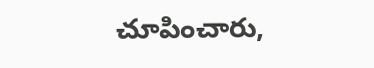చూపించారు,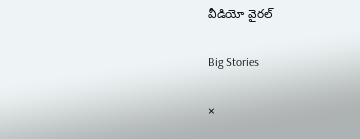వీడియో వైరల్

Big Stories

×